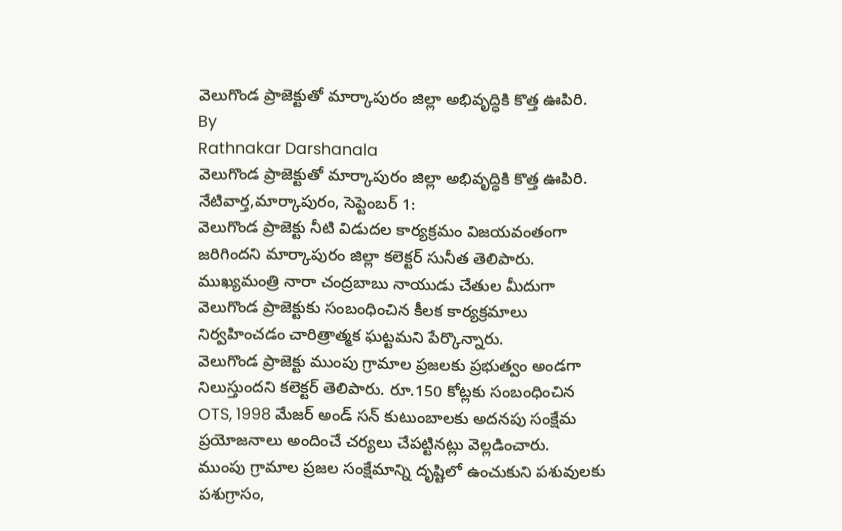వెలుగొండ ప్రాజెక్టుతో మార్కాపురం జిల్లా అభివృద్ధికి కొత్త ఊపిరి.
By
Rathnakar Darshanala
వెలుగొండ ప్రాజెక్టుతో మార్కాపురం జిల్లా అభివృద్ధికి కొత్త ఊపిరి.
నేటివార్త,మార్కాపురం, సెప్టెంబర్ 1:
వెలుగొండ ప్రాజెక్టు నీటి విడుదల కార్యక్రమం విజయవంతంగా జరిగిందని మార్కాపురం జిల్లా కలెక్టర్ సునీత తెలిపారు.
ముఖ్యమంత్రి నారా చంద్రబాబు నాయుడు చేతుల మీదుగా వెలుగొండ ప్రాజెక్టుకు సంబంధించిన కీలక కార్యక్రమాలు నిర్వహించడం చారిత్రాత్మక ఘట్టమని పేర్కొన్నారు.
వెలుగొండ ప్రాజెక్టు ముంపు గ్రామాల ప్రజలకు ప్రభుత్వం అండగా నిలుస్తుందని కలెక్టర్ తెలిపారు. రూ.150 కోట్లకు సంబంధించిన OTS, 1998 మేజర్ అండ్ సన్ కుటుంబాలకు అదనపు సంక్షేమ ప్రయోజనాలు అందించే చర్యలు చేపట్టినట్లు వెల్లడించారు.
ముంపు గ్రామాల ప్రజల సంక్షేమాన్ని దృష్టిలో ఉంచుకుని పశువులకు పశుగ్రాసం,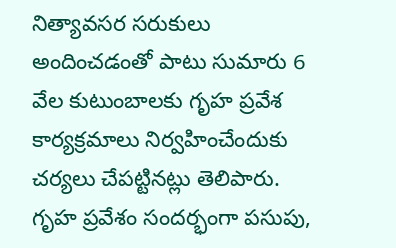నిత్యావసర సరుకులు అందించడంతో పాటు సుమారు 6 వేల కుటుంబాలకు గృహ ప్రవేశ కార్యక్రమాలు నిర్వహించేందుకు చర్యలు చేపట్టినట్లు తెలిపారు.
గృహ ప్రవేశం సందర్భంగా పసుపు,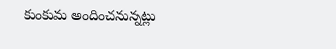కుంకుమ అందించనున్నట్లు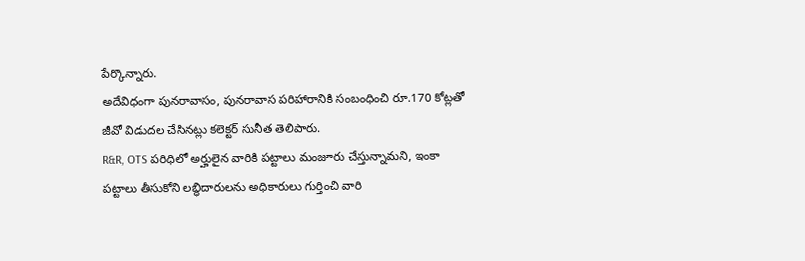పేర్కొన్నారు.
అదేవిధంగా పునరావాసం, పునరావాస పరిహారానికి సంబంధించి రూ.170 కోట్లతో జీవో విడుదల చేసినట్లు కలెక్టర్ సునీత తెలిపారు.
R&R, OTS పరిధిలో అర్హులైన వారికి పట్టాలు మంజూరు చేస్తున్నామని, ఇంకా పట్టాలు తీసుకోని లబ్ధిదారులను అధికారులు గుర్తించి వారి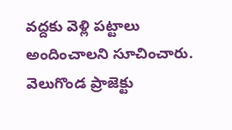వద్దకు వెళ్లి పట్టాలు అందించాలని సూచించారు.
వెలుగొండ ప్రాజెక్టు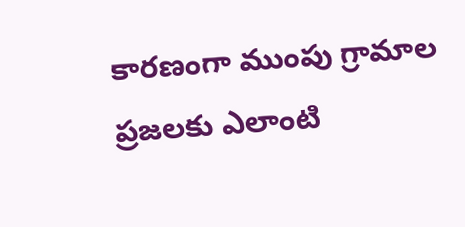కారణంగా ముంపు గ్రామాల ప్రజలకు ఎలాంటి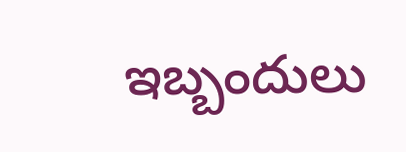ఇబ్బందులు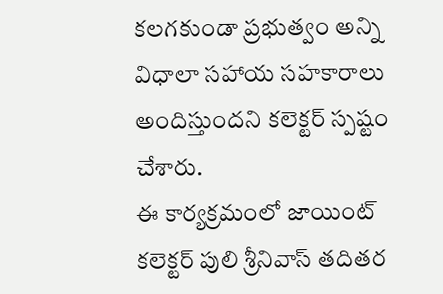కలగకుండా ప్రభుత్వం అన్ని విధాలా సహాయ సహకారాలు అందిస్తుందని కలెక్టర్ స్పష్టం చేశారు.
ఈ కార్యక్రమంలో జాయింట్ కలెక్టర్ పులి శ్రీనివాస్ తదితర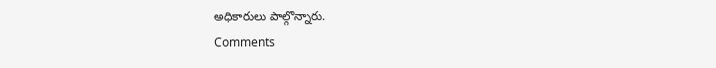అధికారులు పాల్గొన్నారు.
Comments